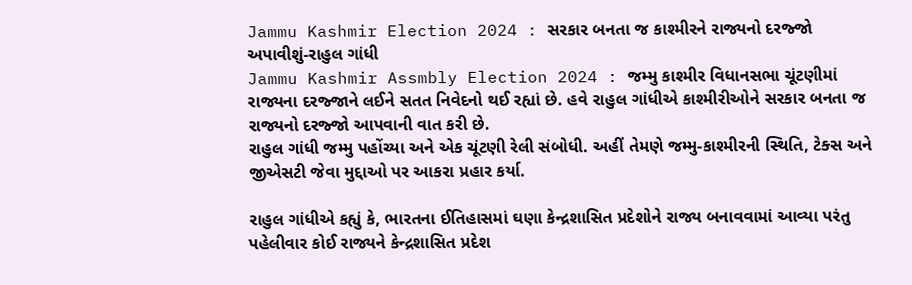Jammu Kashmir Election 2024 : સરકાર બનતા જ કાશ્મીરને રાજ્યનો દરજ્જો અપાવીશું-રાહુલ ગાંધી
Jammu Kashmir Assmbly Election 2024 : જમ્મુ કાશ્મીર વિધાનસભા ચૂંટણીમાં રાજ્યના દરજ્જાને લઈને સતત નિવેદનો થઈ રહ્યાં છે. હવે રાહુલ ગાંધીએ કાશ્મીરીઓને સરકાર બનતા જ રાજ્યનો દરજ્જો આપવાની વાત કરી છે.
રાહુલ ગાંધી જમ્મુ પહોંચ્યા અને એક ચૂંટણી રેલી સંબોધી. અહીં તેમણે જમ્મુ-કાશ્મીરની સ્થિતિ, ટેક્સ અને જીએસટી જેવા મુદ્દાઓ પર આકરા પ્રહાર કર્યા.

રાહુલ ગાંધીએ કહ્યું કે, ભારતના ઈતિહાસમાં ઘણા કેન્દ્રશાસિત પ્રદેશોને રાજ્ય બનાવવામાં આવ્યા પરંતુ પહેલીવાર કોઈ રાજ્યને કેન્દ્રશાસિત પ્રદેશ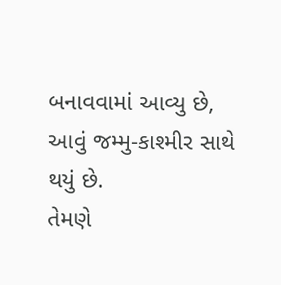બનાવવામાં આવ્યુ છે, આવું જમ્મુ-કાશ્મીર સાથે થયું છે.
તેમણે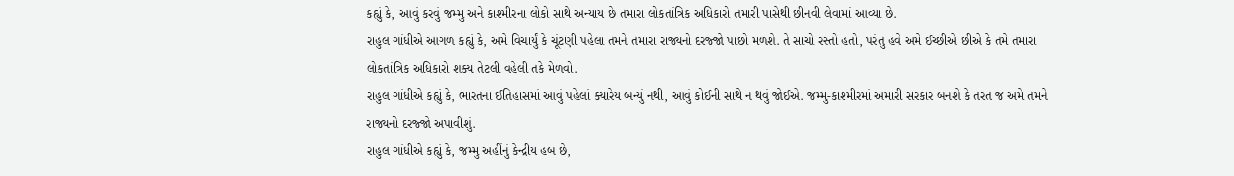કહ્યું કે, આવું કરવું જમ્મુ અને કાશ્મીરના લોકો સાથે અન્યાય છે તમારા લોકતાંત્રિક અધિકારો તમારી પાસેથી છીનવી લેવામાં આવ્યા છે.
રાહુલ ગાંધીએ આગળ કહ્યું કે, અમે વિચાર્યું કે ચૂંટણી પહેલા તમને તમારા રાજ્યનો દરજ્જો પાછો મળશે. તે સાચો રસ્તો હતો, પરંતુ હવે અમે ઈચ્છીએ છીએ કે તમે તમારા લોકતાંત્રિક અધિકારો શક્ય તેટલી વહેલી તકે મેળવો.
રાહુલ ગાંધીએ કહ્યું કે, ભારતના ઈતિહાસમાં આવું પહેલાં ક્યારેય બન્યું નથી, આવું કોઈની સાથે ન થવું જોઈએ. જમ્મુ-કાશ્મીરમાં અમારી સરકાર બનશે કે તરત જ અમે તમને રાજ્યનો દરજ્જો અપાવીશું.
રાહુલ ગાંધીએ કહ્યું કે, જમ્મુ અહીંનું કેન્દ્રીય હબ છે,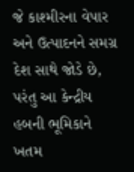જે કાશ્મીરના વેપાર અને ઉત્પાદનને સમગ્ર દેશ સાથે જોડે છે, પરંતુ આ કેન્દ્રીય હબની ભૂમિકાને ખતમ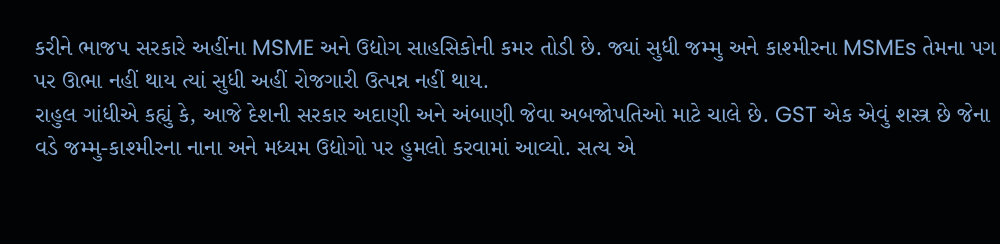કરીને ભાજપ સરકારે અહીંના MSME અને ઉદ્યોગ સાહસિકોની કમર તોડી છે. જ્યાં સુધી જમ્મુ અને કાશ્મીરના MSMEs તેમના પગ પર ઊભા નહીં થાય ત્યાં સુધી અહીં રોજગારી ઉત્પન્ન નહીં થાય.
રાહુલ ગાંધીએ કહ્યું કે, આજે દેશની સરકાર અદાણી અને અંબાણી જેવા અબજોપતિઓ માટે ચાલે છે. GST એક એવું શસ્ત્ર છે જેના વડે જમ્મુ-કાશ્મીરના નાના અને મધ્યમ ઉદ્યોગો પર હુમલો કરવામાં આવ્યો. સત્ય એ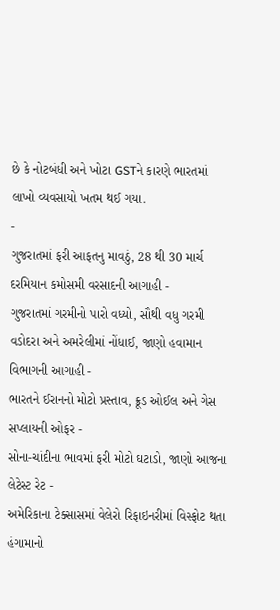છે કે નોટબંધી અને ખોટા GSTને કારણે ભારતમાં લાખો વ્યવસાયો ખતમ થઈ ગયા.
-
ગુજરાતમાં ફરી આફતનુ માવઠું, 28 થી 30 માર્ચ દરમિયાન કમોસમી વરસાદની આગાહી -
ગુજરાતમાં ગરમીનો પારો વધ્યો, સૌથી વધુ ગરમી વડોદરા અને અમરેલીમાં નોંધાઈ, જાણો હવામાન વિભાગની આગાહી -
ભારતને ઈરાનનો મોટો પ્રસ્તાવ, ક્રૂડ ઓઈલ અને ગેસ સપ્લાયની ઓફર -
સોના-ચાંદીના ભાવમાં ફરી મોટો ઘટાડો, જાણો આજના લેટેસ્ટ રેટ -
અમેરિકાના ટેક્સાસમાં વેલેરો રિફાઇનરીમાં વિસ્ફોટ થતા હંગામાનો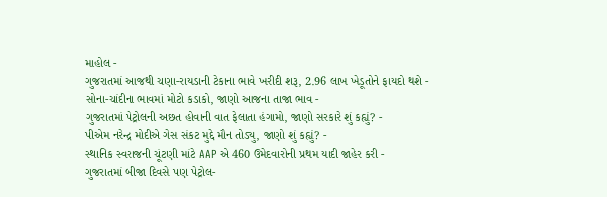માહોલ -
ગુજરાતમાં આજથી ચણા-રાયડાની ટેકાના ભાવે ખરીદી શરૂ, 2.96 લાખ ખેડૂતોને ફાયદો થશે -
સોના-ચાંદીના ભાવમાં મોટો કડાકો, જાણો આજના તાજા ભાવ -
ગુજરાતમાં પેટ્રોલની અછત હોવાની વાત ફેલાતા હંગામો, જાણો સરકારે શું કહ્યું? -
પીએમ નરેન્દ્ર મોદીએ ગેસ સંકટ મુદ્દે મૌન તોડ્યુ, જાણો શું કહ્યું? -
સ્થાનિક સ્વરાજની ચૂંટણી માંટે AAP એ 460 ઉમેદવારોની પ્રથમ યાદી જાહેર કરી -
ગુજરાતમાં બીજા દિવસે પણ પેટ્રોલ-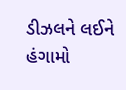ડીઝલને લઈને હંગામો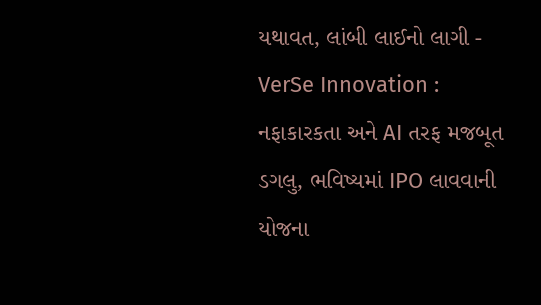યથાવત, લાંબી લાઈનો લાગી -
VerSe Innovation : નફાકારકતા અને AI તરફ મજબૂત ડગલુ, ભવિષ્યમાં IPO લાવવાની યોજના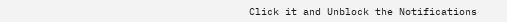Click it and Unblock the Notifications